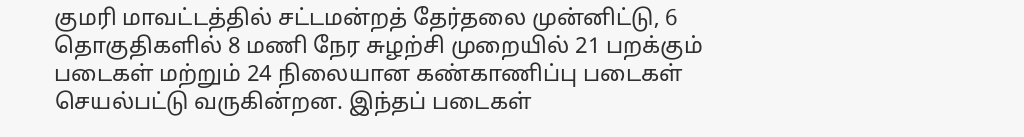குமரி மாவட்டத்தில் சட்டமன்றத் தேர்தலை முன்னிட்டு, 6 தொகுதிகளில் 8 மணி நேர சுழற்சி முறையில் 21 பறக்கும் படைகள் மற்றும் 24 நிலையான கண்காணிப்பு படைகள் செயல்பட்டு வருகின்றன. இந்தப் படைகள்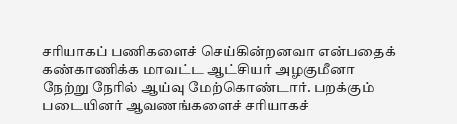சரியாகப் பணிகளைச் செய்கின்றனவா என்பதைக் கண்காணிக்க மாவட்ட ஆட்சியர் அழகுமீனா நேற்று நேரில் ஆய்வு மேற்கொண்டார். பறக்கும் படையினர் ஆவணங்களைச் சரியாகச்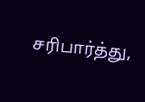சரிபார்த்து,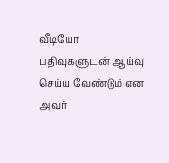வீடியோ பதிவுகளுடன் ஆய்வு செய்ய வேண்டும் என அவர்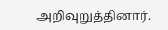அறிவுறுத்தினார்.